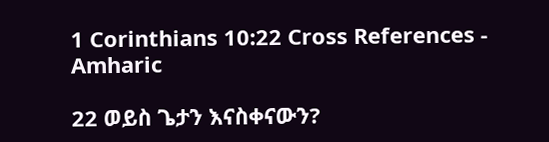1 Corinthians 10:22 Cross References - Amharic

22 ወይስ ጌታን እናስቀናውን?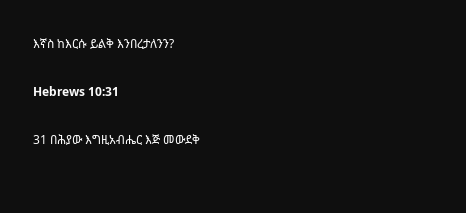እኛስ ከእርሱ ይልቅ እንበረታለንን?

Hebrews 10:31

31 በሕያው እግዚአብሔር እጅ መውደቅ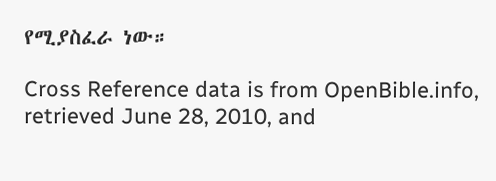የሚያስፈራ ነው።

Cross Reference data is from OpenBible.info, retrieved June 28, 2010, and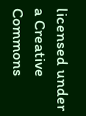licensed under a Creative Commons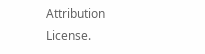Attribution License.